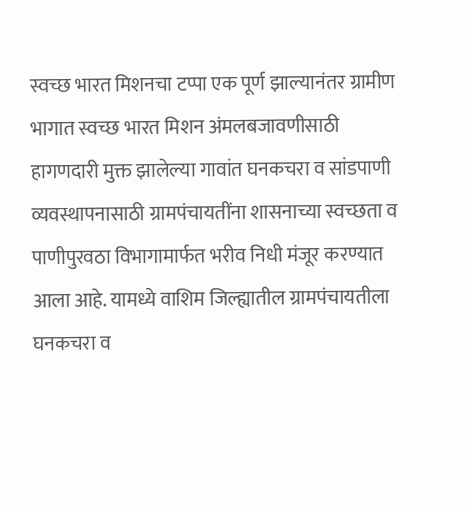स्वच्छ भारत मिशनचा टप्पा एक पूर्ण झाल्यानंतर ग्रामीण भागात स्वच्छ भारत मिशन अंमलबजावणीसाठी हागणदारी मुक्त झालेल्या गावांत घनकचरा व सांडपाणी व्यवस्थापनासाठी ग्रामपंचायतींना शासनाच्या स्वच्छता व पाणीपुरवठा विभागामार्फत भरीव निधी मंजूर करण्यात आला आहे. यामध्ये वाशिम जिल्ह्यातील ग्रामपंचायतीला घनकचरा व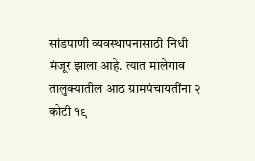सांडपाणी व्यवस्थापनासाठी निधी मंजूर झाला आहे. त्यात मालेगाव तालुक्यातील आठ ग्रामपंचायतींना २ कोटी १९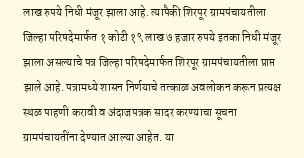लाख रुपये निधी मंजूर झाला आहे. त्यापैकी शिरपूर ग्रामपंचायतीला जिल्हा परिषदेमार्फत १ कोटी १९ लाख ७ हजार रुपये इतका निधी मंजूर झाला असल्याचे पत्र जिल्हा परिषदेमार्फत शिरपूर ग्रामपंचायतीला प्राप्त झाले आहे. पत्रामध्ये शासन निर्णयाचे तत्काळ अवलोकन करून प्रत्यक्ष स्थळ पाहणी करावी व अंदाजपत्रक सादर करण्याचा सूचना ग्रामपंचायतींना देण्यात आल्या आहेत. या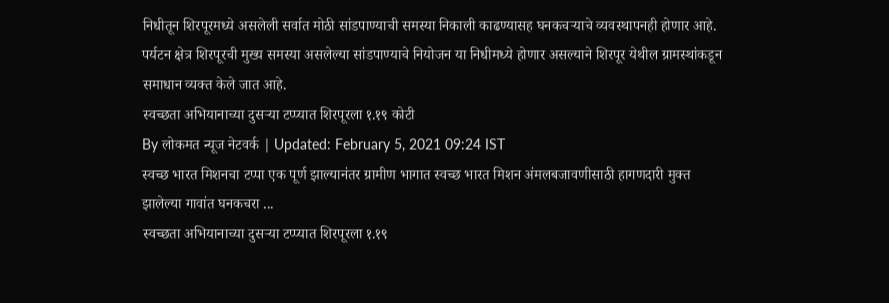निधीतून शिरपूरमध्ये असलेली सर्वात मोठी सांडपाण्याची समस्या निकाली काढण्यासह घनकचऱ्याचे व्यवस्थापनही होणार आहे. पर्यटन क्षेत्र शिरपूरची मुख्य समस्या असलेल्या सांडपाण्याचे नियोजन या निधीमध्ये होणार असल्याने शिरपूर येथील ग्रामस्थांकडून समाधान व्यक्त केले जात आहे.
स्वच्छता अभियानाच्या दुसऱ्या टप्प्यात शिरपूरला १.१९ कोटी
By लोकमत न्यूज नेटवर्क | Updated: February 5, 2021 09:24 IST
स्वच्छ भारत मिशनचा टप्पा एक पूर्ण झाल्यानंतर ग्रामीण भागात स्वच्छ भारत मिशन अंमलबजावणीसाठी हागणदारी मुक्त झालेल्या गावांत घनकचरा ...
स्वच्छता अभियानाच्या दुसऱ्या टप्प्यात शिरपूरला १.१९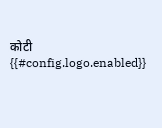कोटी
{{#config.logo.enabled}}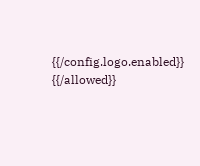{{/config.logo.enabled}}
{{/allowed}}